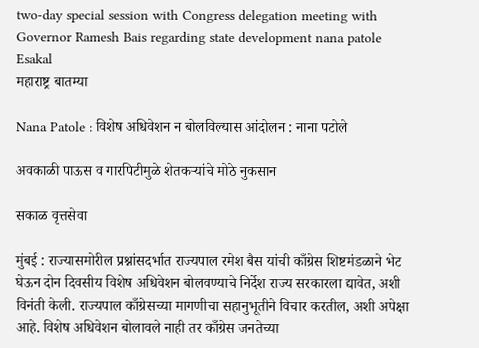two-day special session with Congress delegation meeting with Governor Ramesh Bais regarding state development nana patole Esakal
महाराष्ट्र बातम्या

Nana Patole : विशेष अधिवेशन न बोलविल्यास आंदोलन : नाना पटोले

अवकाळी पाऊस व गारपिटीमुळे शेतकऱ्यांचे मोठे नुकसान

सकाळ वृत्तसेवा

मुंबई : राज्यासमोरील प्रश्नांसदर्भात राज्यपाल रमेश बैस यांची काँग्रेस शिष्टमंडळाने भेट घेऊन दोन दिवसीय विशेष अधिवेशन बोलवण्याचे निर्देश राज्य सरकारला द्यावेत, अशी विनंती केली. राज्यपाल काँग्रेसच्या मागणीचा सहानुभूतीने विचार करतील, अशी अपेक्षा आहे. विशेष अधिवेशन बोलावले नाही तर काँग्रेस जनतेच्या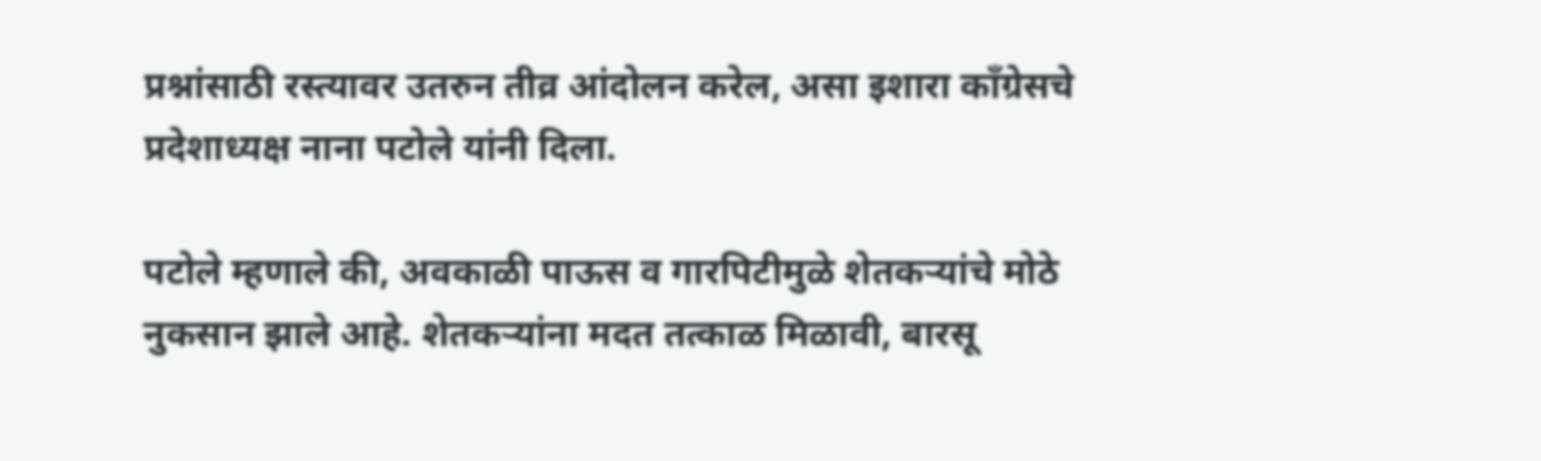प्रश्नांसाठी रस्त्यावर उतरुन तीव्र आंदोलन करेल, असा इशारा काँग्रेसचे प्रदेशाध्यक्ष नाना पटोले यांनी दिला.

पटोले म्हणाले की, अवकाळी पाऊस व गारपिटीमुळे शेतकऱ्यांचे मोठे नुकसान झाले आहे. शेतकऱ्यांना मदत तत्काळ मिळावी, बारसू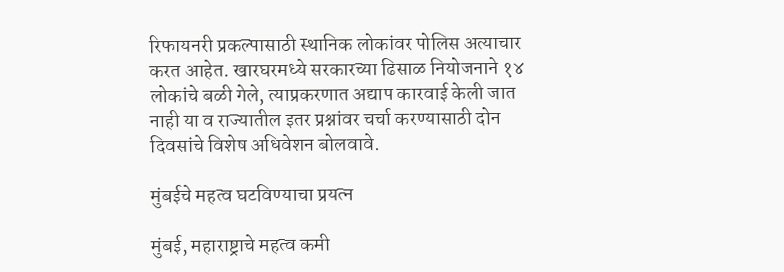रिफायनरी प्रकल्पासाठी स्थानिक लोकांवर पोलिस अत्याचार करत आहेत. खारघरमध्ये सरकारच्या ढिसाळ नियोजनाने १४ लोकांचे बळी गेले, त्याप्रकरणात अद्याप कारवाई केली जात नाही या व राज्यातील इतर प्रश्नांवर चर्चा करण्यासाठी दोन दिवसांचे विशेष अधिवेशन बोलवावे.

मुंबईचे महत्व घटविण्याचा प्रयत्न

मुंबई, महाराष्ट्राचे महत्व कमी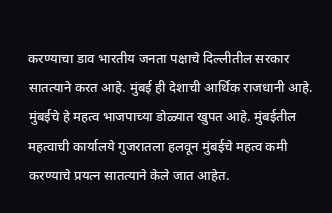करण्याचा डाव भारतीय जनता पक्षाचे दिल्लीतील सरकार सातत्याने करत आहे. मुंबई ही देशाची आर्थिक राजधानी आहे. मुंबईचे हे महत्व भाजपाच्या डोळ्यात खुपत आहे. मुंबईतील महत्वाची कार्यालये गुजरातला हलवून मुंबईचे महत्व कमी करण्याचे प्रयत्न सातत्याने केले जात आहेत.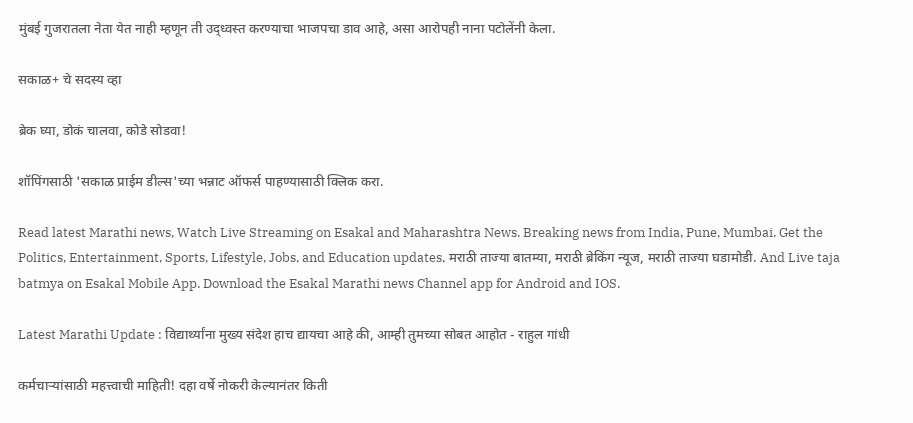मुंबई गुजरातला नेता येत नाही म्हणून ती उद्ध्वस्त करण्याचा भाजपचा डाव आहे, असा आरोपही नाना पटोलेंनी केला.

सकाळ+ चे सदस्य व्हा

ब्रेक घ्या, डोकं चालवा, कोडे सोडवा!

शॉपिंगसाठी 'सकाळ प्राईम डील्स'च्या भन्नाट ऑफर्स पाहण्यासाठी क्लिक करा.

Read latest Marathi news, Watch Live Streaming on Esakal and Maharashtra News. Breaking news from India, Pune, Mumbai. Get the Politics, Entertainment, Sports, Lifestyle, Jobs, and Education updates, मराठी ताज्या बातम्या, मराठी ब्रेकिंग न्यूज, मराठी ताज्या घडामोडी. And Live taja batmya on Esakal Mobile App. Download the Esakal Marathi news Channel app for Android and IOS.

Latest Marathi Update : विद्यार्थ्यांना मुख्य संदेश हाच द्यायचा आहे की, आम्ही तुमच्या सोबत आहोत - राहुल गांधी

कर्मचाऱ्यांसाठी महत्त्वाची माहिती! दहा वर्षे नोकरी केल्यानंतर किती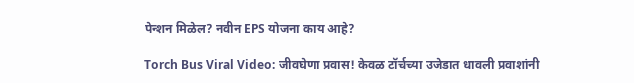पेन्शन मिळेल? नवीन EPS योजना काय आहे?

Torch Bus Viral Video: जीवघेणा प्रवास! केवळ टॉर्चच्या उजेडात धावली प्रवाशांनी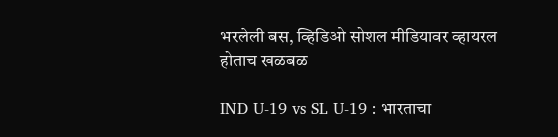भरलेली बस, व्हिडिओ सोशल मीडियावर व्हायरल होताच खळबळ

IND U-19 vs SL U-19 : भारताचा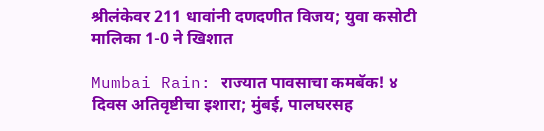श्रीलंकेवर 211 धावांनी दणदणीत विजय; युवा कसोटी मालिका 1-0 ने खिशात

Mumbai Rain: राज्यात पावसाचा कमबॅक! ४ दिवस अतिवृष्टीचा इशारा; मुंबई, पालघरसह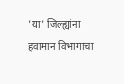'या' जिल्ह्यांना हवामान विभागाचा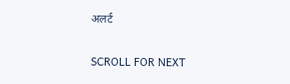अलर्ट

SCROLL FOR NEXT